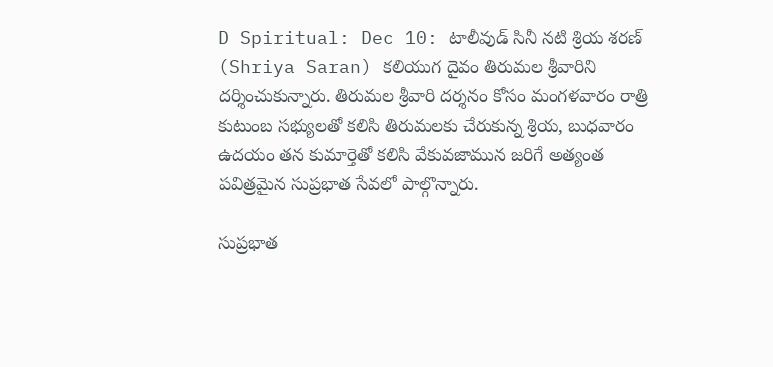D Spiritual: Dec 10: టాలీవుడ్ సినీ నటి శ్రియ శరణ్ (Shriya Saran) క‌లియుగ దైవం తిరుమల శ్రీవారిని దర్శించుకున్నారు. తిరుమల శ్రీవారి దర్శనం కోసం మంగళవారం రాత్రి కుటుంబ సభ్యులతో కలిసి తిరుమలకు చేరుకున్న శ్రియ, బుధవారం ఉదయం తన కుమార్తెతో కలిసి వేకువజామున జరిగే అత్యంత పవిత్రమైన సుప్రభాత సేవలో పాల్గొన్నారు.

సుప్రభాత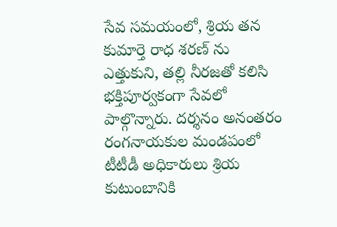సేవ సమయంలో, శ్రియ తన కుమార్తె రాధ శరణ్ ను ఎత్తుకుని, తల్లి నీరజతో కలిసి భక్తిపూర్వకంగా సేవలో పాల్గొన్నారు. దర్శనం అనంతరం రంగనాయకుల మండపంలో టీటీడీ అధికారులు శ్రియ కుటుంబానికి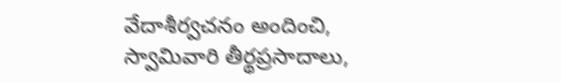వేదాశీర్వచనం అందించి, స్వామివారి తీర్థప్రసాదాలు,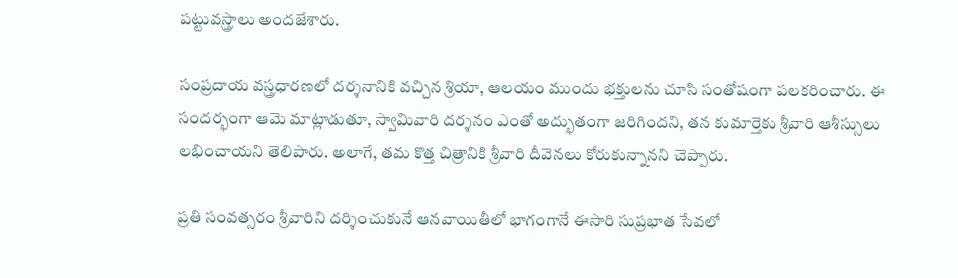పట్టువస్త్రాలు అందజేశారు.

సంప్రదాయ వస్త్రధారణలో దర్శనానికి వచ్చిన శ్రియా, ఆలయం ముందు భక్తులను చూసి సంతోషంగా పలకరించారు. ఈ సందర్భంగా ఆమె మాట్లాడుతూ, స్వామివారి దర్శనం ఎంతో అద్భుతంగా జరిగిందని, తన కుమార్తెకు శ్రీవారి ఆశీస్సులు లభించాయని తెలిపారు. అలాగే, తమ కొత్త చిత్రానికి శ్రీవారి దీవెనలు కోరుకున్నానని చెప్పారు.

ప్రతి సంవత్సరం శ్రీవారిని దర్శించుకునే ఆనవాయితీలో భాగంగానే ఈసారి సుప్రభాత సేవలో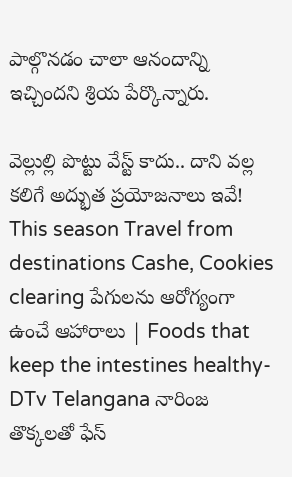పాల్గొనడం చాలా ఆనందాన్ని ఇచ్చిందని శ్రియ పేర్కొన్నారు.

వెల్లుల్లి పొట్టు వేస్ట్ కాదు.. దాని వల్ల కలిగే అద్భుత ప్రయోజనాలు ఇవే! This season Travel from destinations Cashe, Cookies clearing పేగులను ఆరోగ్యంగా ఉంచే ఆహారాలు | Foods that keep the intestines healthy-DTv Telangana నారింజ తొక్కలతో ఫేస్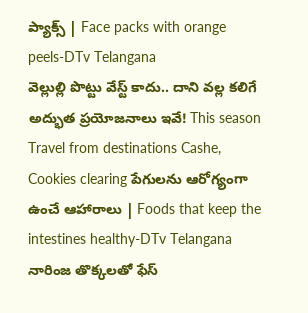ప్యాక్స్ | Face packs with orange peels-DTv Telangana
వెల్లుల్లి పొట్టు వేస్ట్ కాదు.. దాని వల్ల కలిగే అద్భుత ప్రయోజనాలు ఇవే! This season Travel from destinations Cashe, Cookies clearing పేగులను ఆరోగ్యంగా ఉంచే ఆహారాలు | Foods that keep the intestines healthy-DTv Telangana నారింజ తొక్కలతో ఫేస్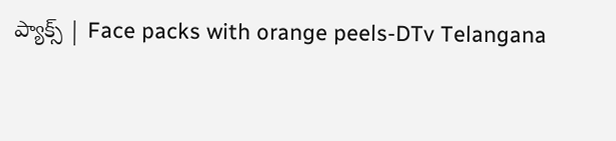ప్యాక్స్ | Face packs with orange peels-DTv Telangana